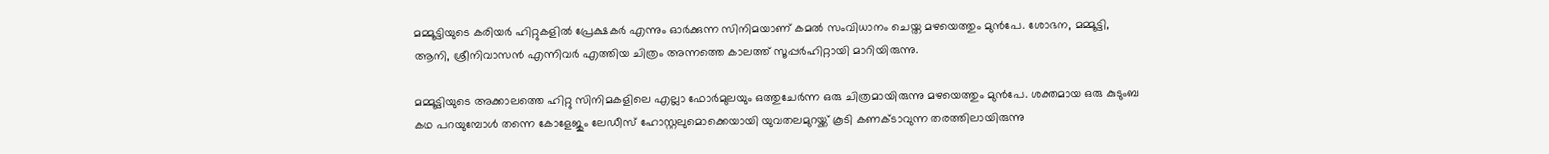മമ്മൂട്ടിയുടെ കരിയര്‍ ഹിറ്റുകളില്‍ പ്രേക്ഷകര്‍ എന്നും ഓര്‍ക്കുന്ന സിനിമയാണ് കമല്‍ സംവിധാനം ചെയ്ത മഴയെത്തും മുന്‍പേ. ശോഭന, മമ്മൂട്ടി, ആനി, ശ്രീനിവാസന്‍ എന്നിവര്‍ എത്തിയ ചിത്രം അന്നത്തെ കാലത്ത് സൂപ്പര്‍ഹിറ്റായി മാറിയിരുന്നു.

മമ്മൂട്ടിയുടെ അക്കാലത്തെ ഹിറ്റു സിനിമകളിലെ എല്ലാ ഫോര്‍മുലയും ഒത്തുചേര്‍ന്ന ഒരു ചിത്രമായിരുന്നു മഴയെത്തും മുന്‍പേ. ശക്തമായ ഒരു കുടുംബ കഥ പറയുമ്പോള്‍ തന്നെ കോളേജും ലേഡീസ് ഹോസ്റ്റലുമൊക്കെയായി യുവതലമുറയ്ക്ക് കൂടി കണക്ടാവുന്ന തരത്തിലായിരുന്നു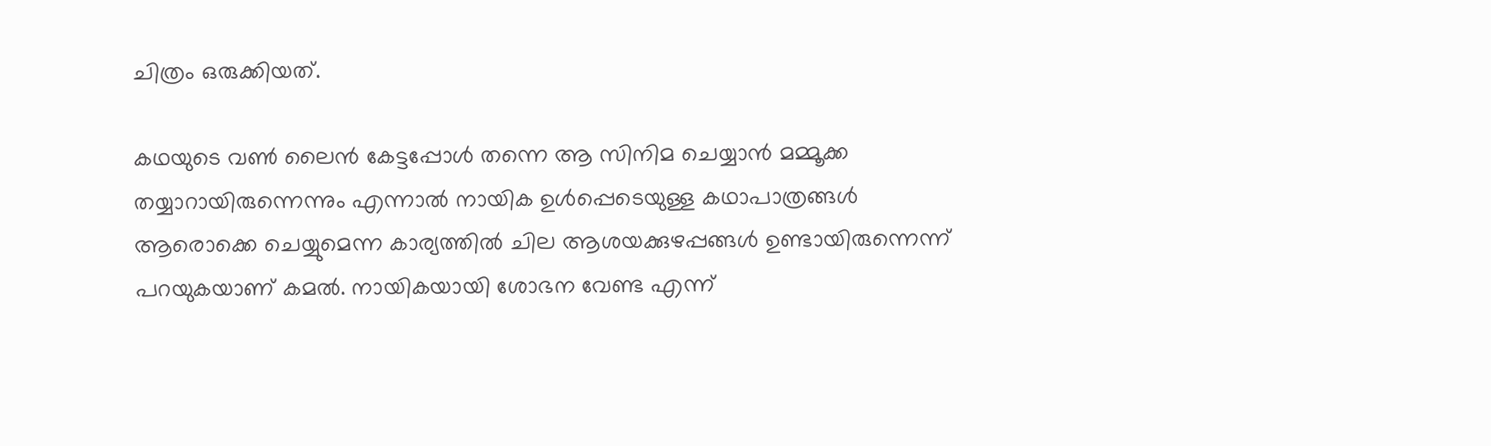ചിത്രം ഒരുക്കിയത്.

കഥയുടെ വണ്‍ ലൈന്‍ കേട്ടപ്പോള്‍ തന്നെ ആ സിനിമ ചെയ്യാന്‍ മമ്മൂക്ക തയ്യാറായിരുന്നെന്നും എന്നാല്‍ നായിക ഉള്‍പ്പെടെയുള്ള കഥാപാത്രങ്ങള്‍ ആരൊക്കെ ചെയ്യുമെന്ന കാര്യത്തില്‍ ചില ആശയക്കുഴപ്പങ്ങള്‍ ഉണ്ടായിരുന്നെന്ന് പറയുകയാണ് കമല്‍. നായികയായി ശോഭന വേണ്ട എന്ന്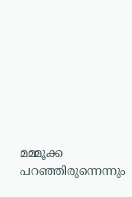മമ്മൂക്ക പറഞ്ഞിരുന്നെന്നും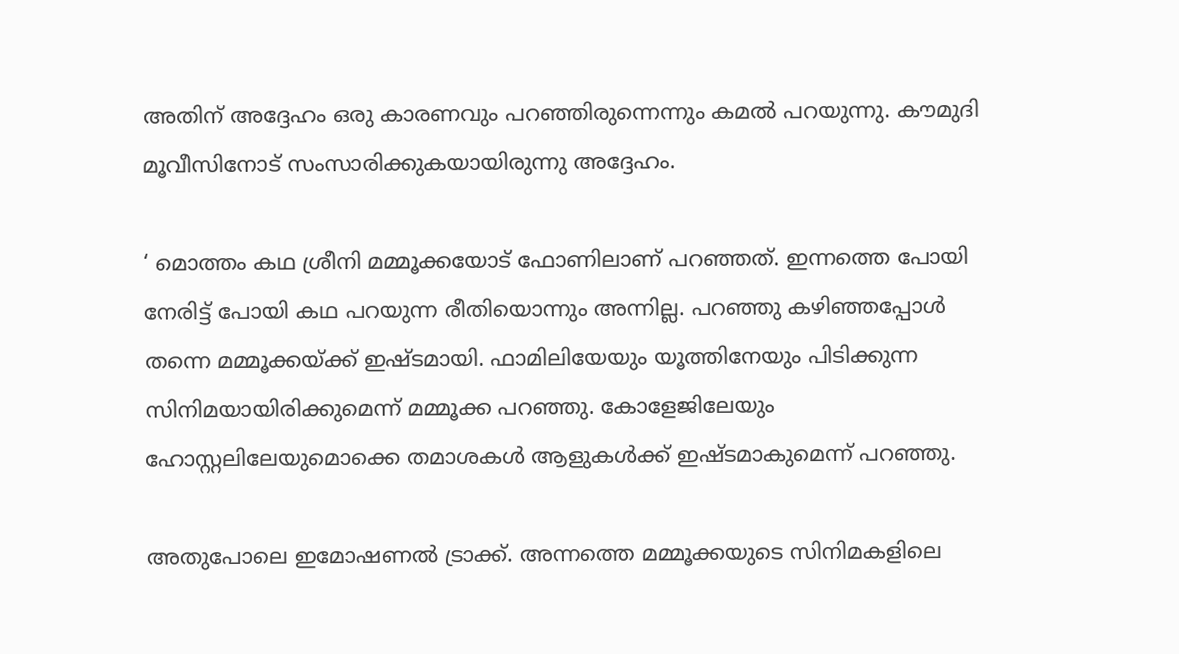അതിന് അദ്ദേഹം ഒരു കാരണവും പറഞ്ഞിരുന്നെന്നും കമല്‍ പറയുന്നു. കൗമുദി മൂവീസിനോട് സംസാരിക്കുകയായിരുന്നു അദ്ദേഹം.

‘ മൊത്തം കഥ ശ്രീനി മമ്മൂക്കയോട് ഫോണിലാണ് പറഞ്ഞത്. ഇന്നത്തെ പോയി നേരിട്ട് പോയി കഥ പറയുന്ന രീതിയൊന്നും അന്നില്ല. പറഞ്ഞു കഴിഞ്ഞപ്പോള്‍ തന്നെ മമ്മൂക്കയ്ക്ക് ഇഷ്ടമായി. ഫാമിലിയേയും യൂത്തിനേയും പിടിക്കുന്ന സിനിമയായിരിക്കുമെന്ന് മമ്മൂക്ക പറഞ്ഞു. കോളേജിലേയും ഹോസ്റ്റലിലേയുമൊക്കെ തമാശകള്‍ ആളുകള്‍ക്ക് ഇഷ്ടമാകുമെന്ന് പറഞ്ഞു.

അതുപോലെ ഇമോഷണല്‍ ട്രാക്ക്. അന്നത്തെ മമ്മൂക്കയുടെ സിനിമകളിലെ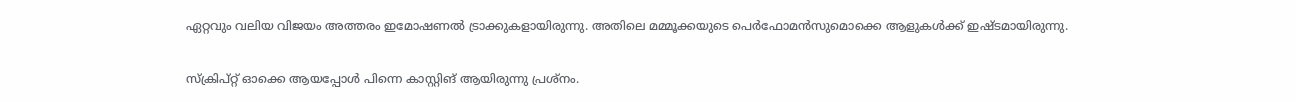ഏറ്റവും വലിയ വിജയം അത്തരം ഇമോഷണല്‍ ട്രാക്കുകളായിരുന്നു. അതിലെ മമ്മൂക്കയുടെ പെര്‍ഫോമന്‍സുമൊക്കെ ആളുകള്‍ക്ക് ഇഷ്ടമായിരുന്നു.

സ്‌ക്രിപ്റ്റ് ഓക്കെ ആയപ്പോള്‍ പിന്നെ കാസ്റ്റിങ് ആയിരുന്നു പ്രശ്‌നം.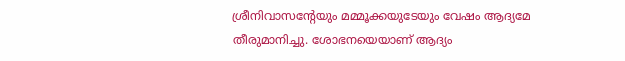ശ്രീനിവാസന്റേയും മമ്മൂക്കയുടേയും വേഷം ആദ്യമേ തീരുമാനിച്ചു. ശോഭനയെയാണ് ആദ്യം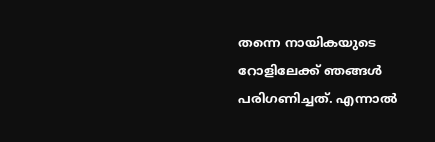തന്നെ നായികയുടെ റോളിലേക്ക് ഞങ്ങള്‍ പരിഗണിച്ചത്. എന്നാല്‍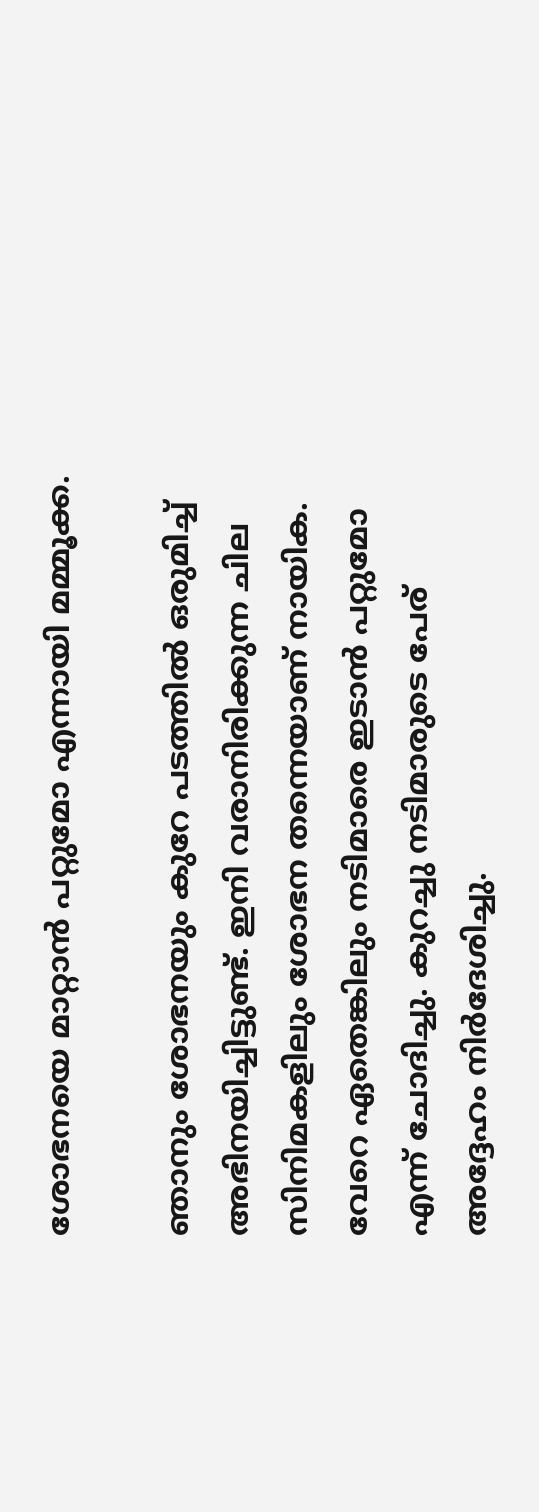ശോഭനയെ മാറ്റാന്‍ പറ്റുമോ എന്നായി മമ്മൂക്ക.

ഞാനും ശോഭനയും കുറേ പടത്തില്‍ ഒരുമിച്ച് അഭിനയിച്ചിട്ടുണ്ട്. ഇനി വരാനിരിക്കുന്ന ചില സിനിമകളിലും ശോഭന തന്നെയാണ് നായിക. വേറെ ഏതെങ്കിലും നടിമാരെ ഇടാന്‍ പറ്റുമോ എന്ന് ചോദിച്ചു. കുറച്ചു നടിമാരുടെ പേര് അദ്ദേഹം നിര്‍ദേശിച്ചു.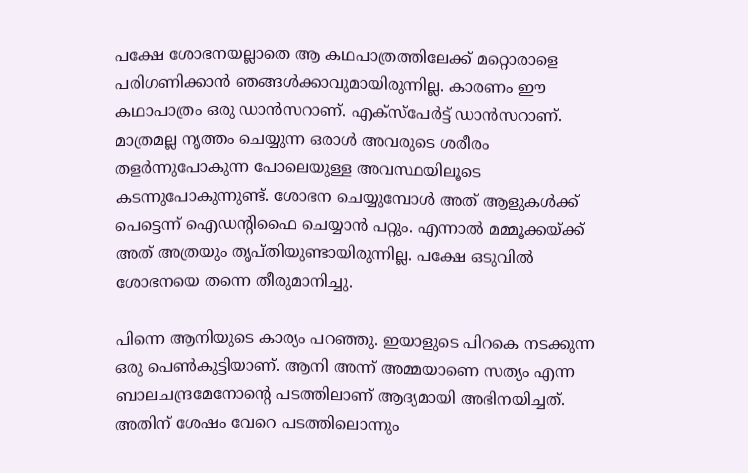പക്ഷേ ശോഭനയല്ലാതെ ആ കഥപാത്രത്തിലേക്ക് മറ്റൊരാളെ പരിഗണിക്കാന്‍ ഞങ്ങള്‍ക്കാവുമായിരുന്നില്ല. കാരണം ഈ കഥാപാത്രം ഒരു ഡാന്‍സറാണ്. എക്‌സ്‌പേര്‍ട്ട് ഡാന്‍സറാണ്. മാത്രമല്ല നൃത്തം ചെയ്യുന്ന ഒരാള്‍ അവരുടെ ശരീരം തളര്‍ന്നുപോകുന്ന പോലെയുള്ള അവസ്ഥയിലൂടെ കടന്നുപോകുന്നുണ്ട്. ശോഭന ചെയ്യുമ്പോള്‍ അത് ആളുകള്‍ക്ക് പെട്ടെന്ന് ഐഡന്റിഫൈ ചെയ്യാന്‍ പറ്റും. എന്നാല്‍ മമ്മൂക്കയ്ക്ക് അത് അത്രയും തൃപ്തിയുണ്ടായിരുന്നില്ല. പക്ഷേ ഒടുവില്‍ ശോഭനയെ തന്നെ തീരുമാനിച്ചു.

പിന്നെ ആനിയുടെ കാര്യം പറഞ്ഞു. ഇയാളുടെ പിറകെ നടക്കുന്ന ഒരു പെണ്‍കുട്ടിയാണ്. ആനി അന്ന് അമ്മയാണെ സത്യം എന്ന ബാലചന്ദ്രമേനോന്റെ പടത്തിലാണ് ആദ്യമായി അഭിനയിച്ചത്. അതിന് ശേഷം വേറെ പടത്തിലൊന്നും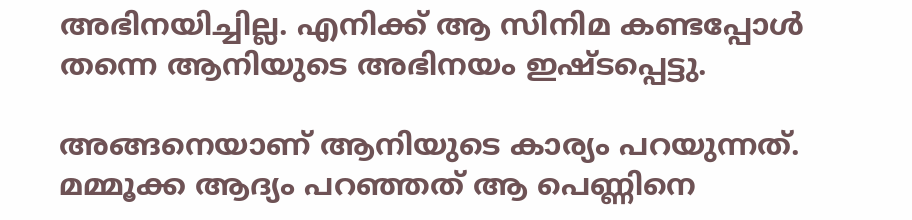അഭിനയിച്ചില്ല. എനിക്ക് ആ സിനിമ കണ്ടപ്പോള്‍ തന്നെ ആനിയുടെ അഭിനയം ഇഷ്ടപ്പെട്ടു.

അങ്ങനെയാണ് ആനിയുടെ കാര്യം പറയുന്നത്. മമ്മൂക്ക ആദ്യം പറഞ്ഞത് ആ പെണ്ണിനെ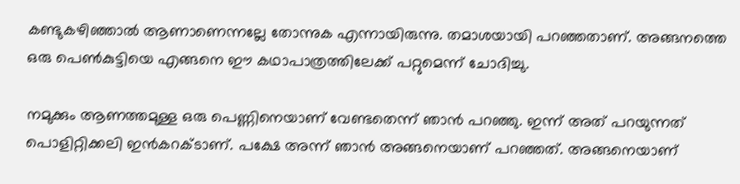കണ്ടുകഴിഞ്ഞാല്‍ ആണാണെന്നല്ലേ തോന്നുക എന്നായിരുന്നു. തമാശയായി പറഞ്ഞതാണ്. അങ്ങനത്തെ ഒരു പെണ്‍കുട്ടിയെ എങ്ങനെ ഈ കഥാപാത്രത്തിലേക്ക് പറ്റുമെന്ന് ചോദിച്ചു.

നമുക്കും ആണത്തമുള്ള ഒരു പെണ്ണിനെയാണ് വേണ്ടതെന്ന് ഞാന്‍ പറഞ്ഞു. ഇന്ന് അത് പറയുന്നത് പൊളിറ്റിക്കലി ഇന്‍കറക്ടാണ്. പക്ഷേ അന്ന് ഞാന്‍ അങ്ങനെയാണ് പറഞ്ഞത്. അങ്ങനെയാണ്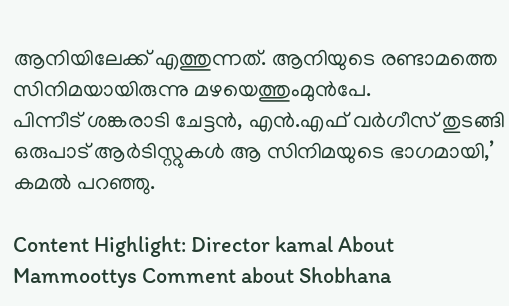ആനിയിലേക്ക് എത്തുന്നത്. ആനിയുടെ രണ്ടാമത്തെ സിനിമയായിരുന്നു മഴയെത്തുംമുന്‍പേ.
പിന്നീട് ശങ്കരാടി ചേട്ടന്‍, എന്‍.എഫ് വര്‍ഗീസ് തുടങ്ങി ഒരുപാട് ആര്‍ടിസ്റ്റുകള്‍ ആ സിനിമയുടെ ഭാഗമായി,’ കമല്‍ പറഞ്ഞു.

Content Highlight: Director kamal About Mammoottys Comment about Shobhana